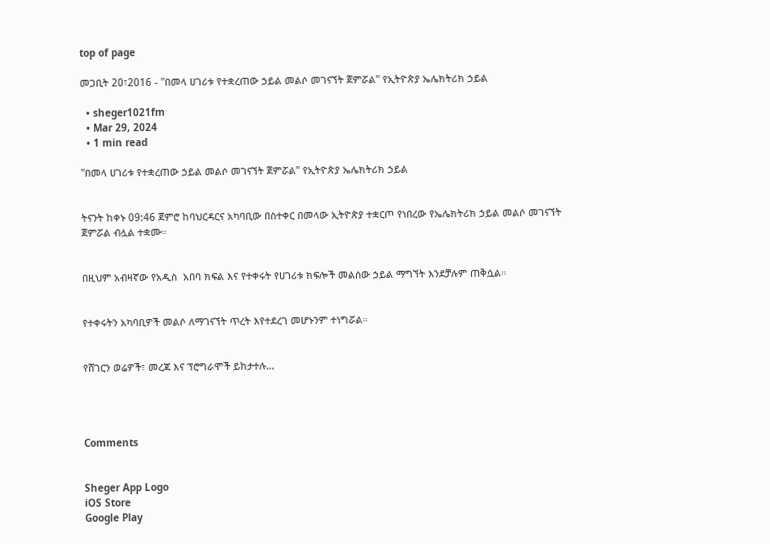top of page

መጋቢት 20፣2016 - ''በመላ ሀገሪቱ የተቋረጠው ኃይል መልሶ መገናኘት ጀምሯል'' የኢትዮጵያ ኤሌክትሪክ ኃይል

  • sheger1021fm
  • Mar 29, 2024
  • 1 min read

''በመላ ሀገሪቱ የተቋረጠው ኃይል መልሶ መገናኘት ጀምሯል'' የኢትዮጵያ ኤሌክትሪክ ኃይል


ትናንት ከቀኑ 09:46 ጀምሮ ከባህርዳርና አካባቢው በስተቀር በመላው ኢትዮጵያ ተቋርጦ የነበረው የኤሌክትሪክ ኃይል መልሶ መገናኘት ጀምሯል ብሏል ተቋሙ።


በዚህም አብዛኛው የአዲስ  አበባ ክፍል እና የተቀሩት የሀገሪቱ ክፍሎች መልሰው ኃይል ማግኘት እንደቻሉም ጠቅሷል።


የተቀሩትን አካባቢዎች መልሶ ለማገናኘት ጥረት እየተደረገ መሆኑንም ተነግሯል።


የሸገርን ወሬዎች፣ መረጃ እና ፕሮግራሞች ይከታተሉ…




Comments


Sheger App Logo
iOS Store
Google Play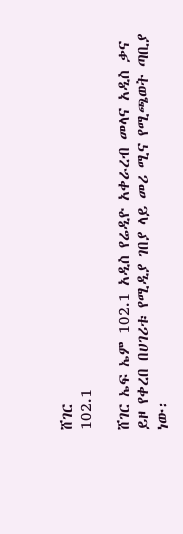ሸገር
102.1

ሸገር ኤፍ ኤም 102.1 አዲስ የሬዲዮ አቀራረብ መላና አዲስ ቃና ይዞ የቀረበ በሀገሪቱ የሚዲያ ገበያ ላይ መሪ ሚና የሚጫወት ጣቢያ ነው፡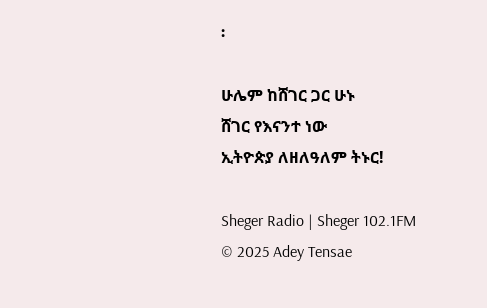፡

ሁሌም ከሸገር ጋር ሁኑ
ሸገር የእናንተ ነው
ኢትዮጵያ ለዘለዓለም ትኑር!

Sheger Radio | Sheger 102.1FM  © 2025 Adey Tensae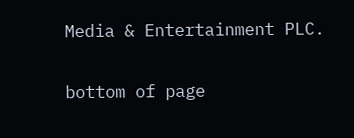Media & Entertainment PLC.

bottom of page